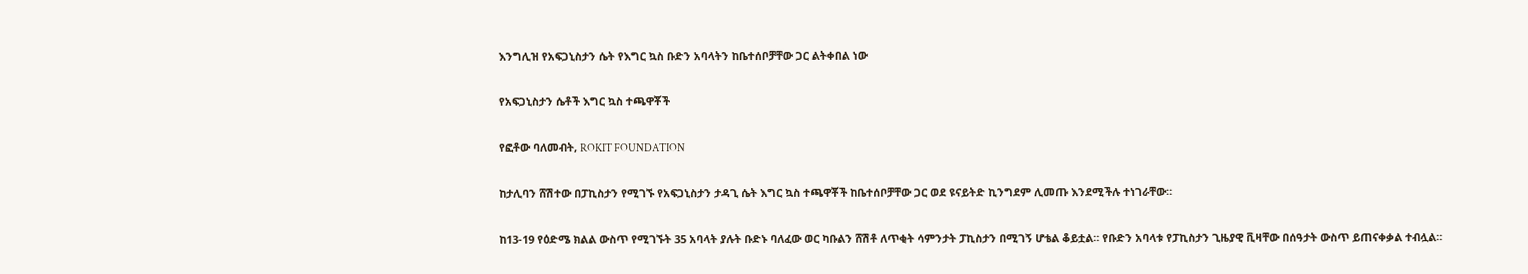እንግሊዝ የአፍጋኒስታን ሴት የእግር ኳስ ቡድን አባላትን ከቤተሰቦቻቸው ጋር ልትቀበል ነው

የአፍጋኒስታን ሴቶች እግር ኳስ ተጫዋቾች

የፎቶው ባለመብት, ROKIT FOUNDATION

ከታሊባን ሸሽተው በፓኪስታን የሚገኙ የአፍጋኒስታን ታዳጊ ሴት እግር ኳስ ተጫዋቾች ከቤተሰቦቻቸው ጋር ወደ ዩናይትድ ኪንግደም ሊመጡ እንደሚችሉ ተነገራቸው።

ከ13-19 የዕድሜ ክልል ውስጥ የሚገኙት 35 አባላት ያሉት ቡድኑ ባለፈው ወር ካቡልን ሸሽቶ ለጥቂት ሳምንታት ፓኪስታን በሚገኝ ሆቴል ቆይቷል። የቡድን አባላቱ የፓኪስታን ጊዜያዊ ቪዛቸው በሰዓታት ውስጥ ይጠናቀቃል ተብሏል።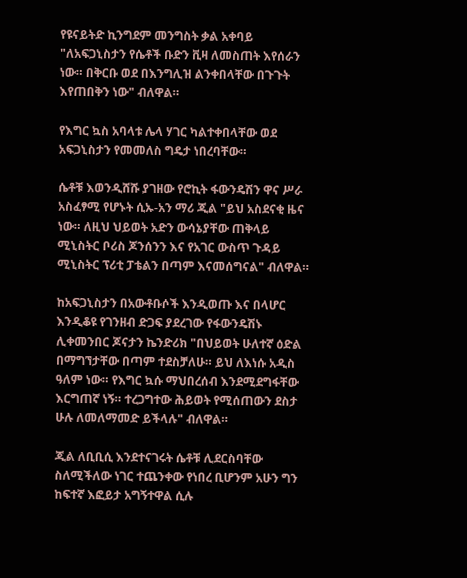የዩናይትድ ኪንግደም መንግስት ቃል አቀባይ "ለአፍጋኒስታን የሴቶች ቡድን ቪዛ ለመስጠት እየሰራን ነው። በቅርቡ ወደ በእንግሊዝ ልንቀበላቸው በጉጉት እየጠበቅን ነው" ብለዋል።

የእግር ኳስ አባላቱ ሌላ ሃገር ካልተቀበላቸው ወደ አፍጋኒስታን የመመለስ ግዴታ ነበረባቸው።

ሴቶቹ እወንዲሸሹ ያገዘው የሮኪት ፋውንዴሽን ዋና ሥራ አስፈፃሚ የሆኑት ሲኡ-አን ማሪ ጂል "ይህ አስደናቂ ዜና ነው። ለዚህ ህይወት አድን ውሳኔያቸው ጠቅላይ ሚኒስትር ቦሪስ ጆንሰንን እና የአገር ውስጥ ጉዳይ ሚኒስትር ፕሪቲ ፓቴልን በጣም እናመሰግናል" ብለዋል።

ከአፍጋኒስታን በአውቶቡሶች እንዲወጡ እና በላሆር እንዲቆዩ የገንዘብ ድጋፍ ያደረገው የፋውንዴሽኑ ሊቀመንበር ጆናታን ኬንድሪክ "በህይወት ሁለተኛ ዕድል በማግኘታቸው በጣም ተደስቻለሁ። ይህ ለእነሱ አዲስ ዓለም ነው። የእግር ኳሱ ማህበረሰብ እንደሚደግፋቸው እርግጠኛ ነኝ። ተረጋግተው ሕይወት የሚሰጠውን ደስታ ሁሉ ለመለማመድ ይችላሉ" ብለዋል።

ጂል ለቢቢሲ እንደተናገሩት ሴቶቹ ሊደርስባቸው ስለሚችለው ነገር ተጨንቀው የነበረ ቢሆንም አሁን ግን ከፍተኛ እፎይታ አግኝተዋል ሲሉ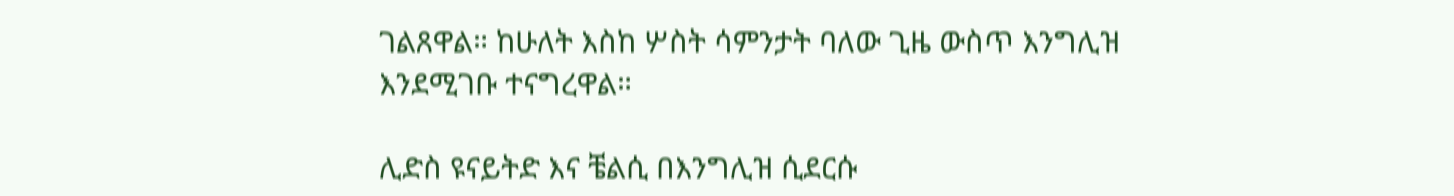ገልጸዋል። ከሁለት እስከ ሦስት ሳምንታት ባለው ጊዜ ውስጥ እንግሊዝ እንደሚገቡ ተናግረዋል።

ሊድስ ዩናይትድ እና ቼልሲ በእንግሊዝ ሲደርሱ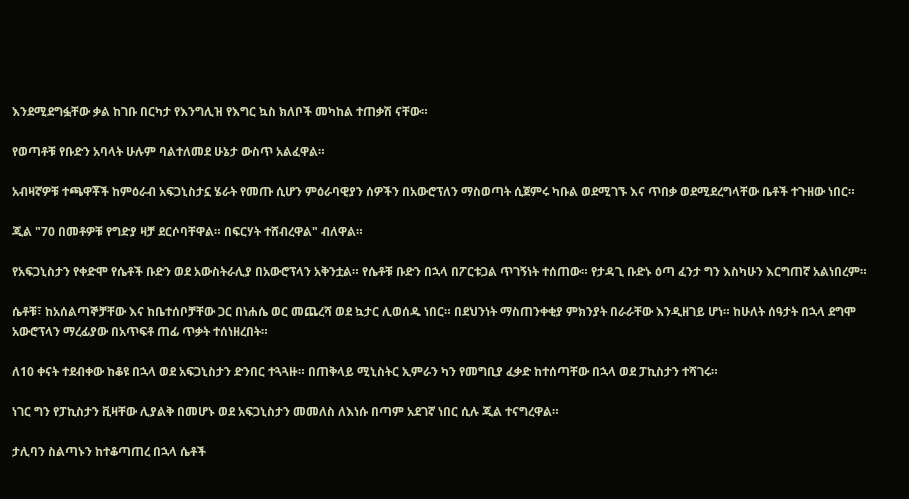እንደሚደግፏቸው ቃል ከገቡ በርካታ የእንግሊዝ የእግር ኳስ ክለቦች መካከል ተጠቃሽ ናቸው።

የወጣቶቹ የቡድን አባላት ሁሉም ባልተለመደ ሁኔታ ውስጥ አልፈዋል።

አብዛኛዎቹ ተጫዋቾች ከምዕራብ አፍጋኒስታኗ ሄራት የመጡ ሲሆን ምዕራባዊያን ሰዎችን በአውሮፕለን ማስወጣት ሲጀምሩ ካቡል ወደሚገኙ እና ጥበቃ ወደሚደረግላቸው ቤቶች ተጉዘው ነበር።

ጂል "70 በመቶዎቹ የግድያ ዛቻ ደርሶባቸዋል። በፍርሃት ተሸብረዋል" ብለዋል።

የአፍጋኒስታን የቀድሞ የሴቶች ቡድን ወደ አውስትራሊያ በአውሮፕላን አቅንቷል። የሴቶቹ ቡድን በኋላ በፖርቱጋል ጥገኝነት ተሰጠው። የታዳጊ ቡድኑ ዕጣ ፈንታ ግን እስካሁን እርግጠኛ አልነበረም።

ሴቶቹ፣ ከአሰልጣኞቻቸው እና ከቤተሰቦቻቸው ጋር በነሐሴ ወር መጨረሻ ወደ ኳታር ሊወሰዱ ነበር። በደህንነት ማስጠንቀቂያ ምክንያት በራራቸው እንዲዘገይ ሆነ። ከሁለት ሰዓታት በኋላ ደግሞ አውሮፕላን ማረፊያው በአጥፍቶ ጠፊ ጥቃት ተሰነዘረበት።

ለ10 ቀናት ተደብቀው ከቆዩ በኋላ ወደ አፍጋኒስታን ድንበር ተጓጓዙ። በጠቅላይ ሚኒስትር ኢምራን ካን የመግቢያ ፈቃድ ከተሰጣቸው በኋላ ወደ ፓኪስታን ተሻገሩ።

ነገር ግን የፓኪስታን ቪዛቸው ሊያልቅ በመሆኑ ወደ አፍጋኒስታን መመለስ ለእነሱ በጣም አደገኛ ነበር ሲሉ ጂል ተናግረዋል።

ታሊባን ስልጣኑን ከተቆጣጠረ በኋላ ሴቶች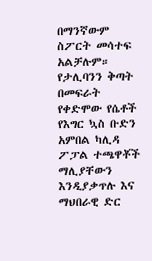በማንኛውም ስፖርት መሳተፍ አልቻሉም። የታሊባንን ቅጣት በመፍራት የቀድሞው የሴቶች የእግር ኳስ ቡድን አምበል ካሊዳ ፖፓል ተጫዋቾች ማሊያቸውን እንዲያቃጥሉ እና ማህበራዊ ድር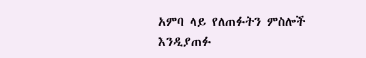አምባ ላይ የለጠፉትን ምስሎች እንዲያጠፉ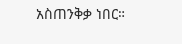አስጠንቅቃ ነበር።